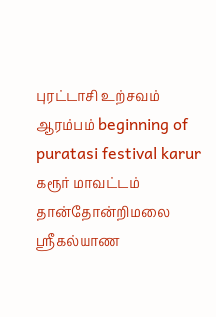புரட்டாசி உற்சவம் ஆரம்பம் beginning of puratasi festival karur
கரூர் மாவட்டம் தான்தோன்றிமலை ஸ்ரீகல்யாண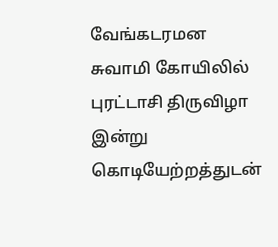வேங்கடரமன சுவாமி கோயிலில் புரட்டாசி திருவிழா இன்று கொடியேற்றத்துடன்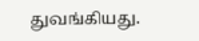துவங்கியது.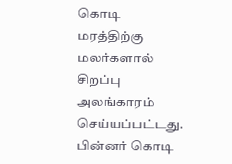கொடி மரத்திற்கு மலர்களால் சிறப்பு அலங்காரம் செய்யப்பட்டது. பின்னர் கொடி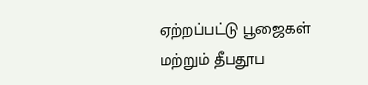ஏற்றப்பட்டு பூஜைகள் மற்றும் தீபதூப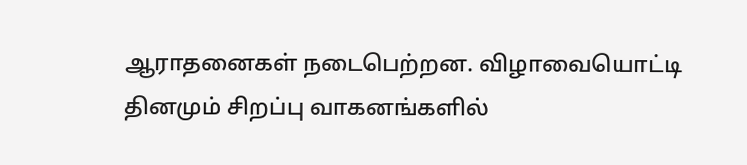ஆராதனைகள் நடைபெற்றன. விழாவையொட்டி தினமும் சிறப்பு வாகனங்களில்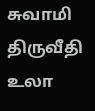சுவாமி திருவீதி உலா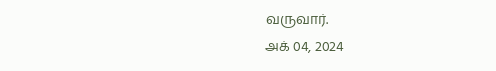வருவார்.
அக் 04, 2024